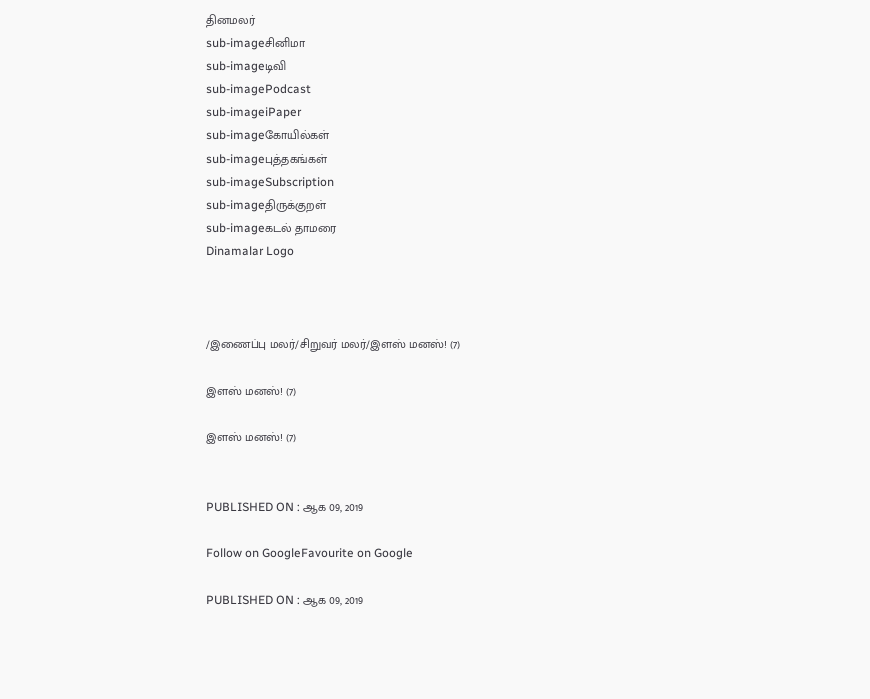தினமலர்
sub-imageசினிமா
sub-imageடிவி
sub-imagePodcast
sub-imageiPaper
sub-imageகோயில்கள்
sub-imageபுத்தகங்கள்
sub-imageSubscription
sub-imageதிருக்குறள்
sub-imageகடல் தாமரை
Dinamalar Logo



/இணைப்பு மலர்/சிறுவர் மலர்/இளஸ் மனஸ்! (7)

இளஸ் மனஸ்! (7)

இளஸ் மனஸ்! (7)


PUBLISHED ON : ஆக 09, 2019

Follow on GoogleFavourite on Google

PUBLISHED ON : ஆக 09, 2019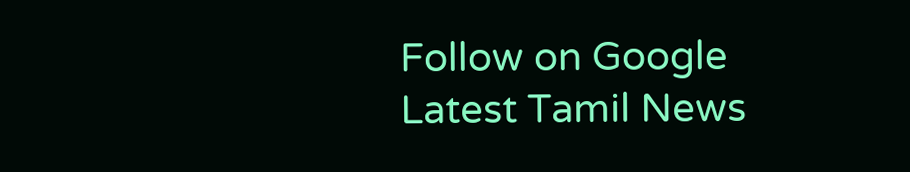Follow on Google
Latest Tamil News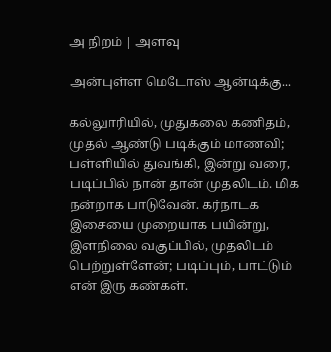அ நிறம் | அளவு

அன்புள்ள மெடோஸ் ஆன்டிக்கு...

கல்லுாரியில், முதுகலை கணிதம், முதல் ஆண்டு படிக்கும் மாணவி; பள்ளியில் துவங்கி, இன்று வரை, படிப்பில் நான் தான் முதலிடம். மிக நன்றாக பாடுவேன். கர்நாடக இசையை முறையாக பயின்று, இளநிலை வகுப்பில், முதலிடம் பெற்றுள்ளேன்; படிப்பும், பாட்டும் என் இரு கண்கள்.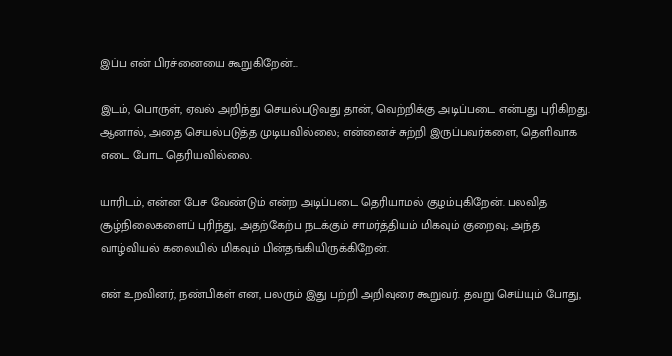இப்ப என் பிரச்னையை கூறுகிறேன்...

இடம், பொருள், ஏவல் அறிந்து செயல்படுவது தான், வெற்றிக்கு அடிப்படை என்பது புரிகிறது. ஆனால், அதை செயல்படுத்த முடியவில்லை; என்னைச் சுற்றி இருப்பவர்களை, தெளிவாக எடை போட தெரியவில்லை.

யாரிடம், என்ன பேச வேண்டும் என்ற அடிப்படை தெரியாமல் குழம்புகிறேன். பலவித சூழ்நிலைகளைப் புரிந்து, அதற்கேற்ப நடக்கும் சாமர்த்தியம் மிகவும் குறைவு; அந்த வாழ்வியல் கலையில் மிகவும் பின்தங்கியிருக்கிறேன்.

என் உறவினர், நண்பிகள் என, பலரும் இது பற்றி அறிவுரை கூறுவர். தவறு செய்யும் போது,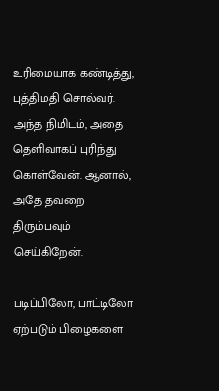உரிமையாக கண்டித்து, புத்திமதி சொல்வர். அந்த நிமிடம், அதை தெளிவாகப் புரிந்து கொள்வேன். ஆனால், அதே தவறை திரும்பவும் செய்கிறேன்.

படிப்பிலோ, பாட்டிலோ ஏற்படும் பிழைகளை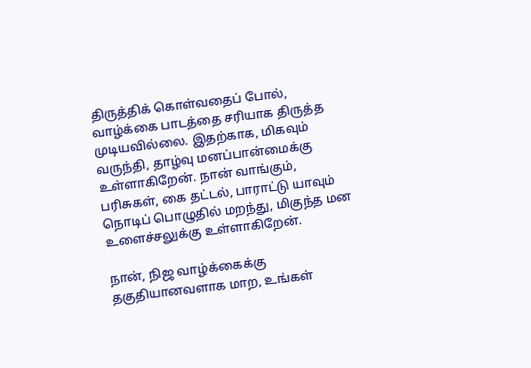திருத்திக் கொள்வதைப் போல், வாழ்க்கை பாடத்தை சரியாக திருத்த முடியவில்லை. இதற்காக, மிகவும் வருந்தி, தாழ்வு மனப்பான்மைக்கு உள்ளாகிறேன். நான் வாங்கும், பரிசுகள், கை தட்டல், பாராட்டு யாவும் நொடிப் பொழுதில் மறந்து, மிகுந்த மன உளைச்சலுக்கு உள்ளாகிறேன்.

நான், நிஜ வாழ்க்கைக்கு தகுதியானவளாக மாற, உங்கள்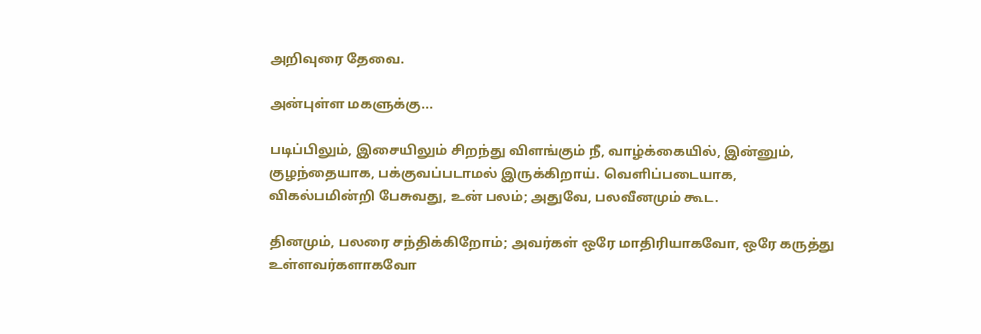அறிவுரை தேவை.

அன்புள்ள மகளுக்கு...

படிப்பிலும், இசையிலும் சிறந்து விளங்கும் நீ, வாழ்க்கையில், இன்னும், குழந்தையாக, பக்குவப்படாமல் இருக்கிறாய். வெளிப்படையாக, விகல்பமின்றி பேசுவது, உன் பலம்; அதுவே, பலவீனமும் கூட.

தினமும், பலரை சந்திக்கிறோம்; அவர்கள் ஒரே மாதிரியாகவோ, ஒரே கருத்து உள்ளவர்களாகவோ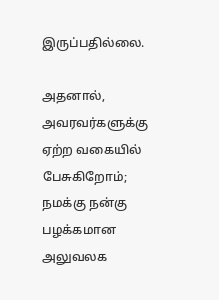இருப்பதில்லை.

அதனால், அவரவர்களுக்கு ஏற்ற வகையில் பேசுகிறோம்; நமக்கு நன்கு பழக்கமான அலுவலக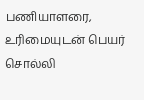பணியாளரை, உரிமையுடன் பெயர் சொல்லி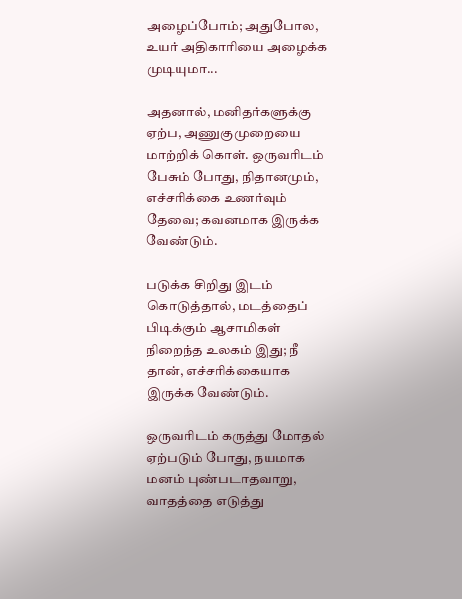அழைப்போம்; அதுபோல, உயர் அதிகாரியை அழைக்க முடியுமா...

அதனால், மனிதர்களுக்கு ஏற்ப, அணுகுமுறையை மாற்றிக் கொள். ஒருவரிடம் பேசும் போது, நிதானமும், எச்சரிக்கை உணர்வும் தேவை; கவனமாக இருக்க வேண்டும்.

படுக்க சிறிது இடம் கொடுத்தால், மடத்தைப் பிடிக்கும் ஆசாமிகள் நிறைந்த உலகம் இது; நீ தான், எச்சரிக்கையாக இருக்க வேண்டும்.

ஒருவரிடம் கருத்து மோதல் ஏற்படும் போது, நயமாக மனம் புண்படாதவாறு, வாதத்தை எடுத்து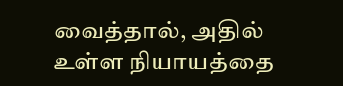வைத்தால், அதில் உள்ள நியாயத்தை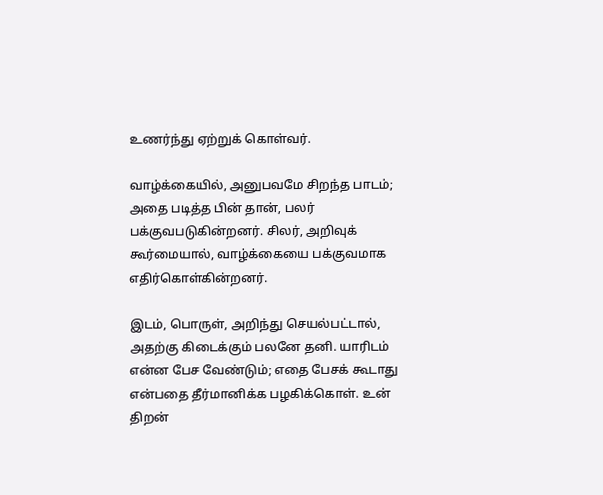உணர்ந்து ஏற்றுக் கொள்வர்.

வாழ்க்கையில், அனுபவமே சிறந்த பாடம்; அதை படித்த பின் தான், பலர் பக்குவபடுகின்றனர். சிலர், அறிவுக் கூர்மையால், வாழ்க்கையை பக்குவமாக எதிர்கொள்கின்றனர்.

இடம், பொருள், அறிந்து செயல்பட்டால், அதற்கு கிடைக்கும் பலனே தனி. யாரிடம் என்ன பேச வேண்டும்; எதை பேசக் கூடாது என்பதை தீர்மானிக்க பழகிக்கொள். உன் திறன்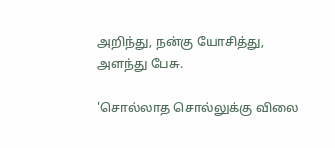அறிந்து, நன்கு யோசித்து, அளந்து பேசு.

'சொல்லாத சொல்லுக்கு விலை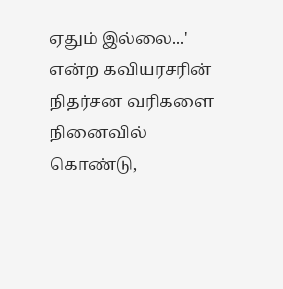ஏதும் இல்லை...' என்ற கவியரசரின் நிதர்சன வரிகளை நினைவில் கொண்டு,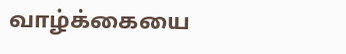வாழ்க்கையை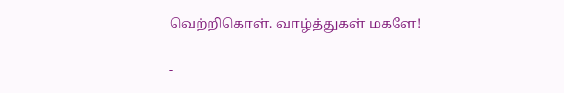வெற்றிகொள். வாழ்த்துகள் மகளே!

-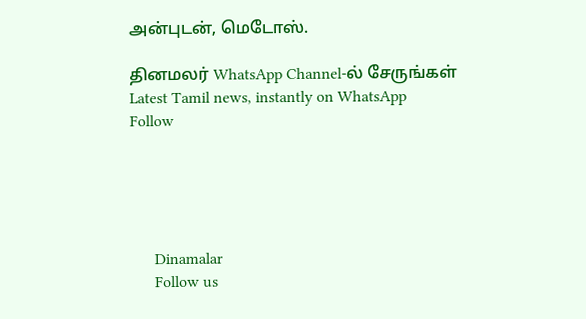அன்புடன், மெடோஸ்.

தினமலர் WhatsApp Channel-ல் சேருங்கள்
Latest Tamil news, instantly on WhatsApp
Follow





      Dinamalar
      Follow us